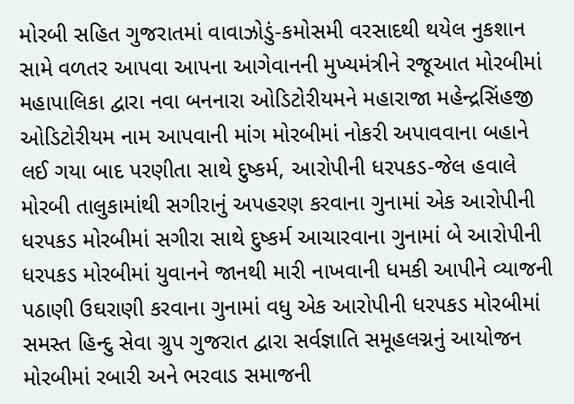મોરબી સહિત ગુજરાતમાં વાવાઝોડું-કમોસમી વરસાદથી થયેલ નુકશાન સામે વળતર આપવા આપના આગેવાનની મુખ્યમંત્રીને રજૂઆત મોરબીમાં મહાપાલિકા દ્વારા નવા બનનારા ઓડિટોરીયમને મહારાજા મહેન્દ્રસિંહજી ઓડિટોરીયમ નામ આપવાની માંગ મોરબીમાં નોકરી અપાવવાના બહાને લઈ ગયા બાદ પરણીતા સાથે દુષ્કર્મ, આરોપીની ધરપકડ-જેલ હવાલે મોરબી તાલુકામાંથી સગીરાનું અપહરણ કરવાના ગુનામાં એક આરોપીની ધરપકડ મોરબીમાં સગીરા સાથે દુષ્કર્મ આચારવાના ગુનામાં બે આરોપીની ધરપકડ મોરબીમાં યુવાનને જાનથી મારી નાખવાની ધમકી આપીને વ્યાજની પઠાણી ઉઘરાણી કરવાના ગુનામાં વધુ એક આરોપીની ધરપકડ મોરબીમાં સમસ્ત હિન્દુ સેવા ગ્રુપ ગુજરાત દ્વારા સર્વજ્ઞાતિ સમૂહલગ્નનું આયોજન મોરબીમાં રબારી અને ભરવાડ સમાજની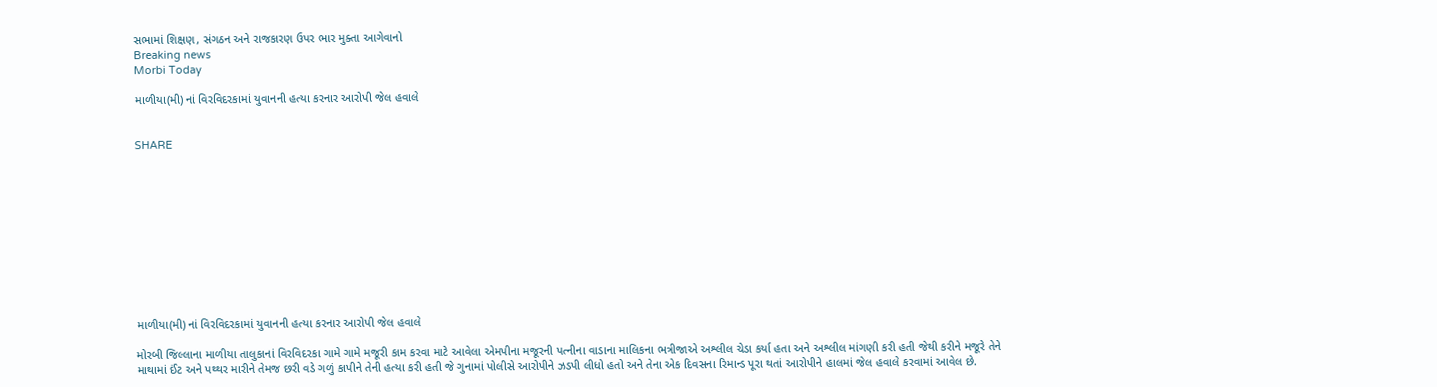સભામાં શિક્ષણ, સંગઠન અને રાજકારણ ઉપર ભાર મુક્તા આગેવાનો
Breaking news
Morbi Today

માળીયા(મી) નાં વિરવિદરકામાં યુવાનની હત્યા કરનાર આરોપી જેલ હવાલે


SHARE











માળીયા(મી) નાં વિરવિદરકામાં યુવાનની હત્યા કરનાર આરોપી જેલ હવાલે

મોરબી જિલ્લાના માળીયા તાલુકાનાં વિરવિદરકા ગામે ગામે મજૂરી કામ કરવા માટે આવેલા એમપીના મજૂરની પત્નીના વાડાના માલિકના ભત્રીજાએ અશ્લીલ ચેડા કર્યા હતા અને અશ્લીલ માંગણી કરી હતી જેથી કરીને મજૂરે તેને માથામાં ઈંટ અને પથ્થર મારીને તેમજ છરી વડે ગળું કાપીને તેની હત્યા કરી હતી જે ગુનામાં પોલીસે આરોપીને ઝડપી લીધો હતો અને તેના એક દિવસના રિમાન્ડ પૂરા થતાં આરોપીને હાલમાં જેલ હવાલે કરવામાં આવેલ છે.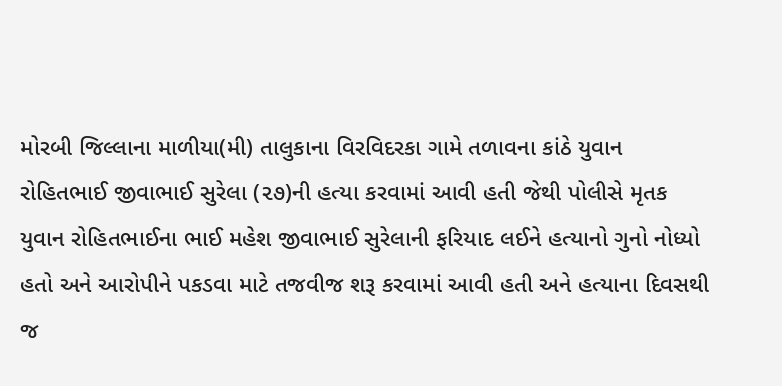મોરબી જિલ્લાના માળીયા(મી) તાલુકાના વિરવિદરકા ગામે તળાવના કાંઠે યુવાન રોહિતભાઈ જીવાભાઈ સુરેલા (૨૭)ની હત્યા કરવામાં આવી હતી જેથી પોલીસે મૃતક યુવાન રોહિતભાઈના ભાઈ મહેશ જીવાભાઈ સુરેલાની ફરિયાદ લઈને હત્યાનો ગુનો નોધ્યો હતો અને આરોપીને પકડવા માટે તજવીજ શરૂ કરવામાં આવી હતી અને હત્યાના દિવસથી જ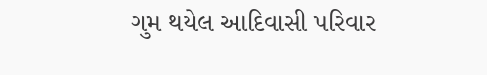ગુમ થયેલ આદિવાસી પરિવાર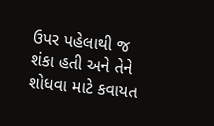ઉપર પહેલાથી જ શંકા હતી અને તેને શોધવા માટે કવાયત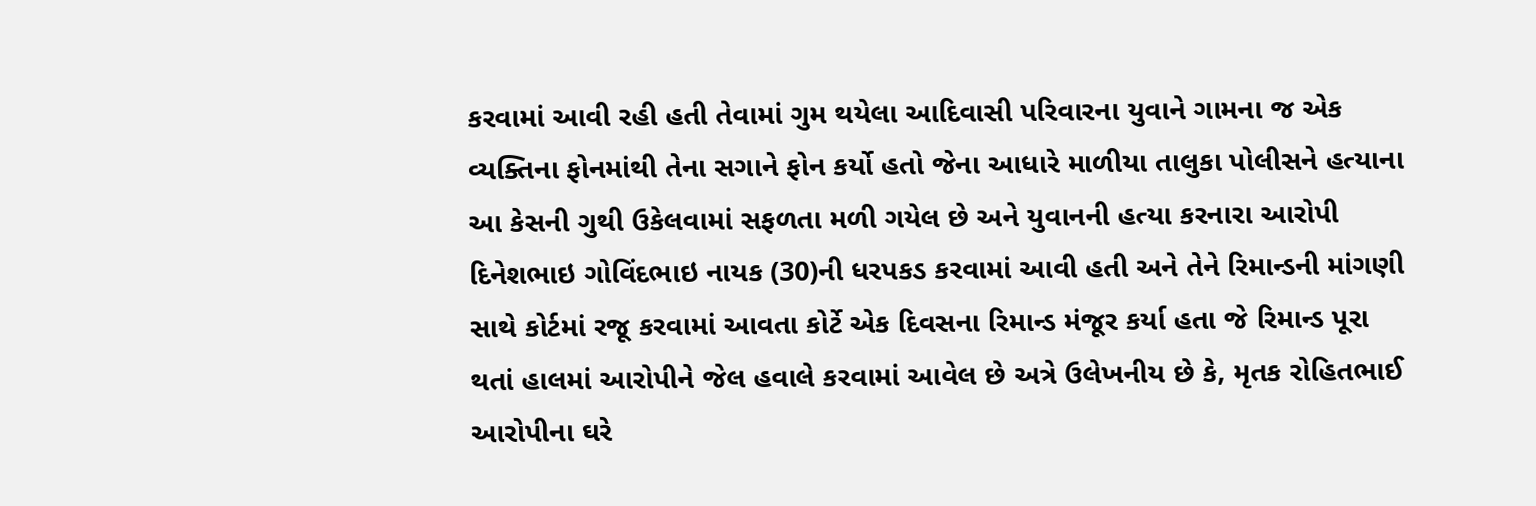કરવામાં આવી રહી હતી તેવામાં ગુમ થયેલા આદિવાસી પરિવારના યુવાને ગામના જ એક વ્યક્તિના ફોનમાંથી તેના સગાને ફોન કર્યો હતો જેના આધારે માળીયા તાલુકા પોલીસને હત્યાના આ કેસની ગુથી ઉકેલવામાં સફળતા મળી ગયેલ છે અને યુવાનની હત્યા કરનારા આરોપી દિનેશભાઇ ગોવિંદભાઇ નાયક (30)ની ધરપકડ કરવામાં આવી હતી અને તેને રિમાન્ડની માંગણી સાથે કોર્ટમાં રજૂ કરવામાં આવતા કોર્ટે એક દિવસના રિમાન્ડ મંજૂર કર્યા હતા જે રિમાન્ડ પૂરા થતાં હાલમાં આરોપીને જેલ હવાલે કરવામાં આવેલ છે અત્રે ઉલેખનીય છે કે, મૃતક રોહિતભાઈ આરોપીના ઘરે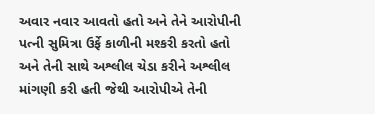અવાર નવાર આવતો હતો અને તેને આરોપીની પત્ની સુમિત્રા ઉર્ફે કાળીની મશ્કરી કરતો હતો અને તેની સાથે અશ્લીલ ચેડા કરીને અશ્લીલ માંગણી કરી હતી જેથી આરોપીએ તેની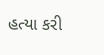હત્યા કરી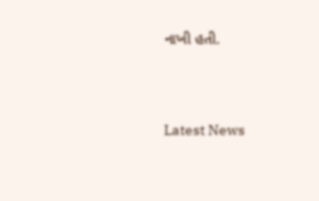નાખી હતી.




Latest News